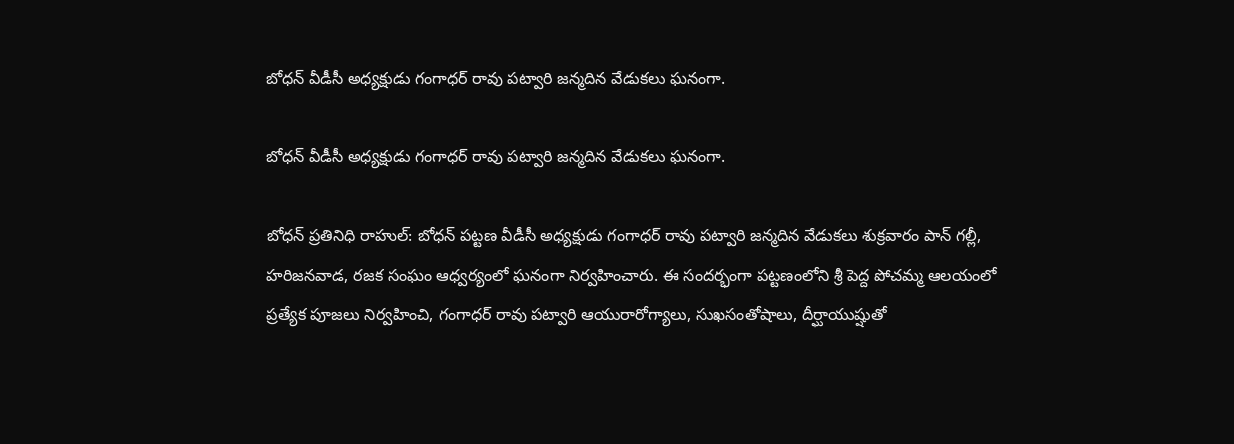బోధన్ వీడీసీ అధ్యక్షుడు గంగాధర్ రావు పట్వారి జన్మదిన వేడుకలు ఘనంగా.

బోధన్ వీడీసీ అధ్యక్షుడు గంగాధర్ రావు పట్వారి జన్మదిన వేడుకలు ఘనంగా.

బోధన్ ప్రతినిధి రాహుల్‌: బోధన్ పట్టణ వీడీసీ అధ్యక్షుడు గంగాధర్ రావు పట్వారి జన్మదిన వేడుకలు శుక్రవారం పాన్ గల్లీ, హరిజనవాడ, రజక సంఘం ఆధ్వర్యంలో ఘనంగా నిర్వహించారు. ఈ సందర్భంగా పట్టణంలోని శ్రీ పెద్ద పోచమ్మ ఆలయంలో ప్రత్యేక పూజలు నిర్వహించి, గంగాధర్ రావు పట్వారి ఆయురారోగ్యాలు, సుఖసంతోషాలు, దీర్ఘాయుష్షుతో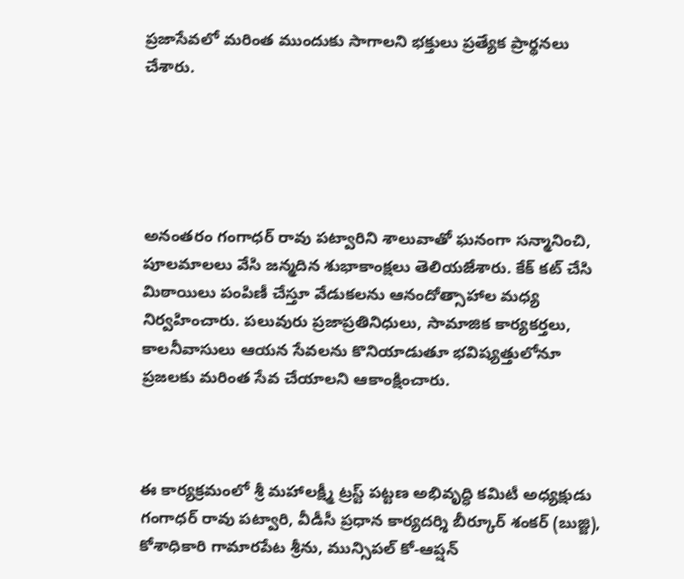ప్రజాసేవలో మరింత ముందుకు సాగాలని భక్తులు ప్రత్యేక ప్రార్థనలు చేశారు.





అనంతరం గంగాధర్ రావు పట్వారిని శాలువాతో ఘనంగా సన్మానించి, పూలమాలలు వేసి జన్మదిన శుభాకాంక్షలు తెలియజేశారు. కేక్ కట్ చేసి మిఠాయిలు పంపిణీ చేస్తూ వేడుకలను ఆనందోత్సాహాల మధ్య నిర్వహించారు. పలువురు ప్రజాప్రతినిధులు, సామాజిక కార్యకర్తలు, కాలనీవాసులు ఆయన సేవలను కొనియాడుతూ భవిష్యత్తులోనూ ప్రజలకు మరింత సేవ చేయాలని ఆకాంక్షించారు.



ఈ కార్యక్రమంలో శ్రీ మహాలక్ష్మీ ట్రస్ట్ పట్టణ అభివృద్ధి కమిటీ అధ్యక్షుడు గంగాధర్ రావు పట్వారి, వీడీసీ ప్రధాన కార్యదర్శి బీర్కూర్ శంకర్ (బుజ్జి), కోశాధికారి గామారపేట శ్రీను, మున్సిపల్ కో-ఆప్షన్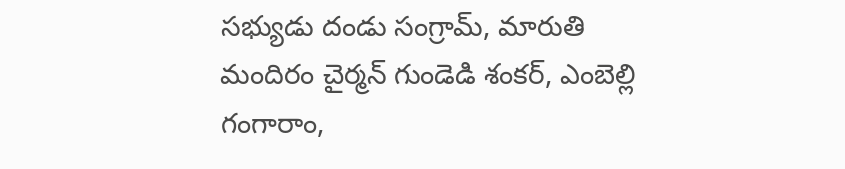సభ్యుడు దండు సంగ్రామ్, మారుతి మందిరం చైర్మన్ గుండెడి శంకర్, ఎంబెల్లి గంగారాం,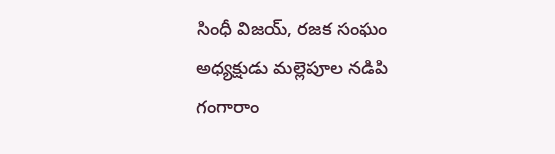సింధీ విజయ్, రజక సంఘం అధ్యక్షుడు మల్లెపూల నడిపి గంగారాం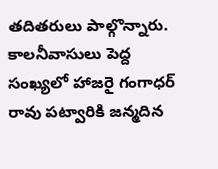తదితరులు పాల్గొన్నారు. కాలనీవాసులు పెద్ద సంఖ్యలో హాజరై గంగాధర్ రావు పట్వారికి జన్మదిన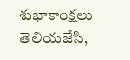శుభాకాంక్షలు తెలియజేసి,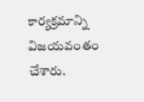కార్యక్రమాన్ని విజయవంతం చేశారు.